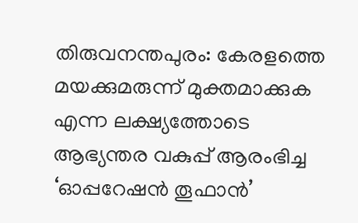തിരുവനന്തപുരം: കേരളത്തെ മയക്കുമരുന്ന് മുക്തമാക്കുക എന്ന ലക്ഷ്യത്തോടെ ആഭ്യന്തര വകുപ്പ് ആരംഭിച്ച ‘ഓപ്പറേഷൻ തൂഫാൻ’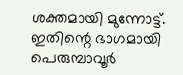ശക്തമായി മുന്നോട്ട്. ഇതിന്റെ ഭാഗമായി പെരുമ്പാവൂർ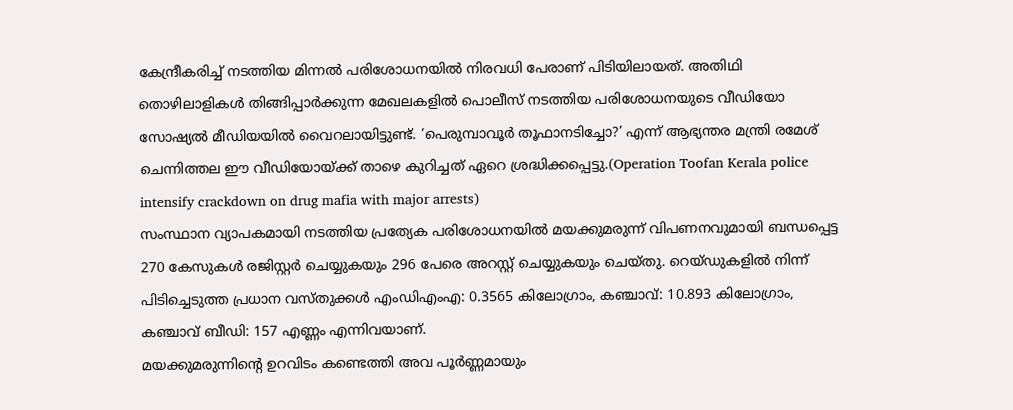കേന്ദ്രീകരിച്ച് നടത്തിയ മിന്നൽ പരിശോധനയിൽ നിരവധി പേരാണ് പിടിയിലായത്. അതിഥി തൊഴിലാളികൾ തിങ്ങിപ്പാർക്കുന്ന മേഖലകളിൽ പൊലീസ് നടത്തിയ പരിശോധനയുടെ വീഡിയോ സോഷ്യൽ മീഡിയയിൽ വൈറലായിട്ടുണ്ട്. ‘പെരുമ്പാവൂർ തൂഫാനടിച്ചോ?’ എന്ന് ആഭ്യന്തര മന്ത്രി രമേശ് ചെന്നിത്തല ഈ വീഡിയോയ്ക്ക് താഴെ കുറിച്ചത് ഏറെ ശ്രദ്ധിക്കപ്പെട്ടു.(Operation Toofan Kerala police intensify crackdown on drug mafia with major arrests)
സംസ്ഥാന വ്യാപകമായി നടത്തിയ പ്രത്യേക പരിശോധനയിൽ മയക്കുമരുന്ന് വിപണനവുമായി ബന്ധപ്പെട്ട 270 കേസുകൾ രജിസ്റ്റർ ചെയ്യുകയും 296 പേരെ അറസ്റ്റ് ചെയ്യുകയും ചെയ്തു. റെയ്ഡുകളിൽ നിന്ന് പിടിച്ചെടുത്ത പ്രധാന വസ്തുക്കൾ എംഡിഎംഎ: 0.3565 കിലോഗ്രാം, കഞ്ചാവ്: 10.893 കിലോഗ്രാം, കഞ്ചാവ് ബീഡി: 157 എണ്ണം എന്നിവയാണ്.
മയക്കുമരുന്നിന്റെ ഉറവിടം കണ്ടെത്തി അവ പൂർണ്ണമായും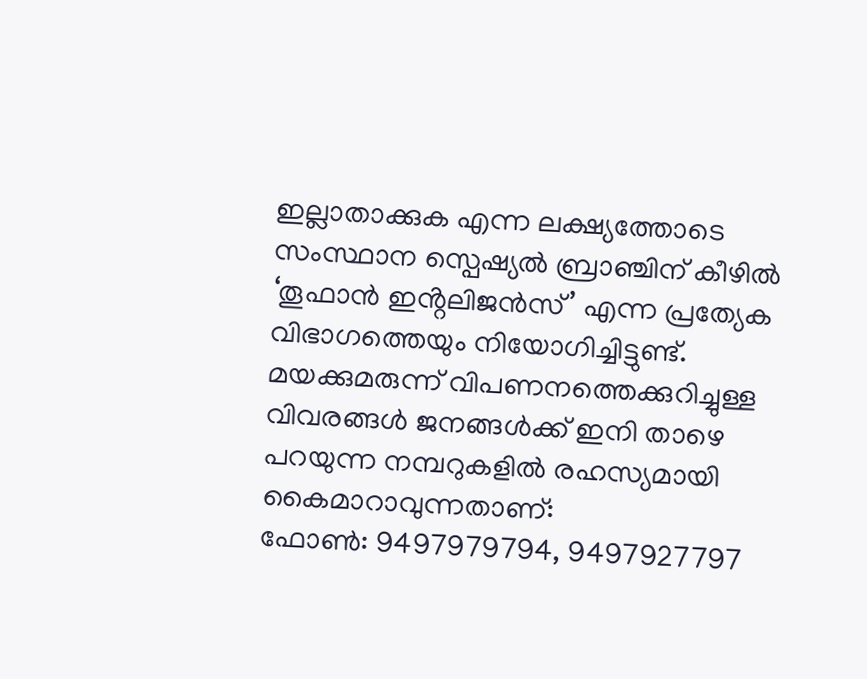ഇല്ലാതാക്കുക എന്ന ലക്ഷ്യത്തോടെ സംസ്ഥാന സ്പെഷ്യൽ ബ്രാഞ്ചിന് കീഴിൽ ‘തൂഫാൻ ഇൻ്റലിജൻസ്’ എന്ന പ്രത്യേക വിഭാഗത്തെയും നിയോഗിച്ചിട്ടുണ്ട്. മയക്കുമരുന്ന് വിപണനത്തെക്കുറിച്ചുള്ള വിവരങ്ങൾ ജനങ്ങൾക്ക് ഇനി താഴെ പറയുന്ന നമ്പറുകളിൽ രഹസ്യമായി കൈമാറാവുന്നതാണ്:
ഫോൺ: 9497979794, 9497927797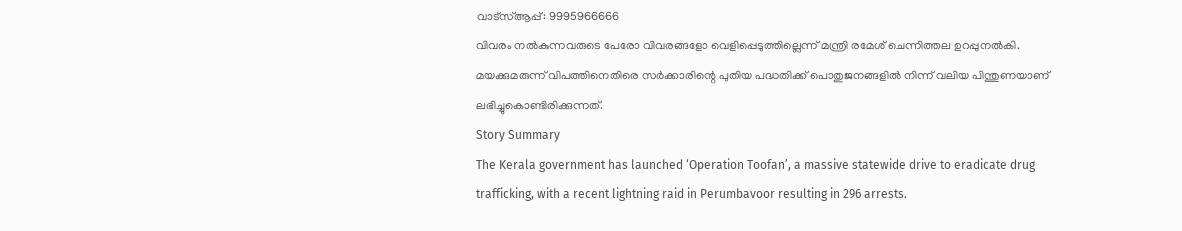വാട്സ്ആപ്പ്: 9995966666
വിവരം നൽകുന്നവരുടെ പേരോ വിവരങ്ങളോ വെളിപ്പെടുത്തില്ലെന്ന് മന്ത്രി രമേശ് ചെന്നിത്തല ഉറപ്പുനൽകി. മയക്കുമരുന്ന് വിപത്തിനെതിരെ സർക്കാരിന്റെ പുതിയ പദ്ധതിക്ക് പൊതുജനങ്ങളിൽ നിന്ന് വലിയ പിന്തുണയാണ് ലഭിച്ചുകൊണ്ടിരിക്കുന്നത്.
Story Summary
The Kerala government has launched ‘Operation Toofan’, a massive statewide drive to eradicate drug trafficking, with a recent lightning raid in Perumbavoor resulting in 296 arrests.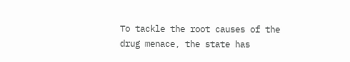To tackle the root causes of the drug menace, the state has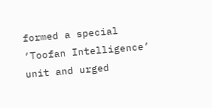formed a special ‘Toofan Intelligence’ unit and urged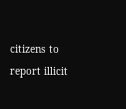citizens to report illicit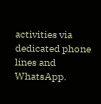activities via dedicated phone lines and WhatsApp.